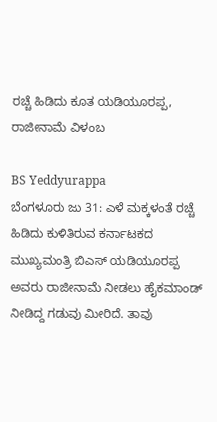ರಚ್ಚೆ ಹಿಡಿದು ಕೂತ ಯಡಿಯೂರಪ್ಪ, ರಾಜೀನಾಮೆ ವಿಳಂಬ

BS Yeddyurappa
ಬೆಂಗಳೂರು ಜು 31: ಎಳೆ ಮಕ್ಕಳಂತೆ ರಚ್ಚೆ ಹಿಡಿದು ಕುಳಿತಿರುವ ಕರ್ನಾಟಕದ ಮುಖ್ಯಮಂತ್ರಿ ಬಿಎಸ್ ಯಡಿಯೂರಪ್ಪ ಅವರು ರಾಜೀನಾಮೆ ನೀಡಲು ಹೈಕಮಾಂಡ್ ನೀಡಿದ್ದ ಗಡುವು ಮೀರಿದೆ. ತಾವು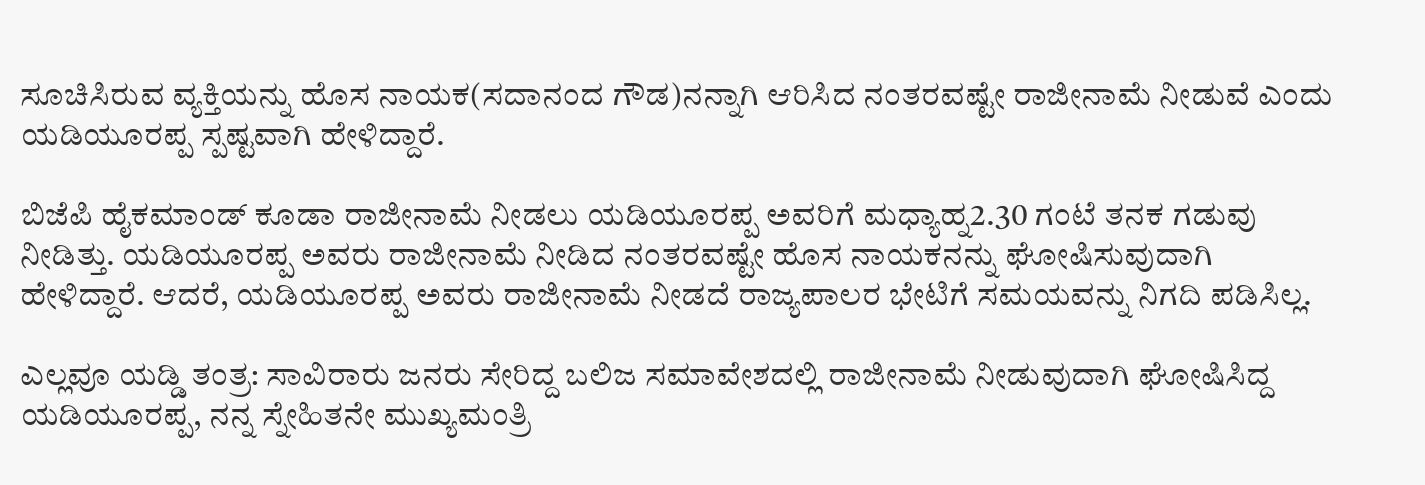ಸೂಚಿಸಿರುವ ವ್ಯಕ್ತಿಯನ್ನು ಹೊಸ ನಾಯಕ(ಸದಾನಂದ ಗೌಡ)ನನ್ನಾಗಿ ಆರಿಸಿದ ನಂತರವಷ್ಟೇ ರಾಜೀನಾಮೆ ನೀಡುವೆ ಎಂದು ಯಡಿಯೂರಪ್ಪ ಸ್ಪಷ್ಟವಾಗಿ ಹೇಳಿದ್ದಾರೆ.

ಬಿಜೆಪಿ ಹೈಕಮಾಂಡ್ ಕೂಡಾ ರಾಜೀನಾಮೆ ನೀಡಲು ಯಡಿಯೂರಪ್ಪ ಅವರಿಗೆ ಮಧ್ಯಾಹ್ನ2.30 ಗಂಟೆ ತನಕ ಗಡುವು ನೀಡಿತ್ತು. ಯಡಿಯೂರಪ್ಪ ಅವರು ರಾಜೀನಾಮೆ ನೀಡಿದ ನಂತರವಷ್ಟೇ ಹೊಸ ನಾಯಕನನ್ನು ಘೋಷಿಸುವುದಾಗಿ ಹೇಳಿದ್ದಾರೆ. ಆದರೆ, ಯಡಿಯೂರಪ್ಪ ಅವರು ರಾಜೀನಾಮೆ ನೀಡದೆ ರಾಜ್ಯಪಾಲರ ಭೇಟಿಗೆ ಸಮಯವನ್ನು ನಿಗದಿ ಪಡಿಸಿಲ್ಲ.

ಎಲ್ಲವೂ ಯಡ್ಡಿ ತಂತ್ರ: ಸಾವಿರಾರು ಜನರು ಸೇರಿದ್ದ ಬಲಿಜ ಸಮಾವೇಶದಲ್ಲಿ ರಾಜೀನಾಮೆ ನೀಡುವುದಾಗಿ ಘೋಷಿಸಿದ್ದ ಯಡಿಯೂರಪ್ಪ, ನನ್ನ ಸ್ನೇಹಿತನೇ ಮುಖ್ಯಮಂತ್ರಿ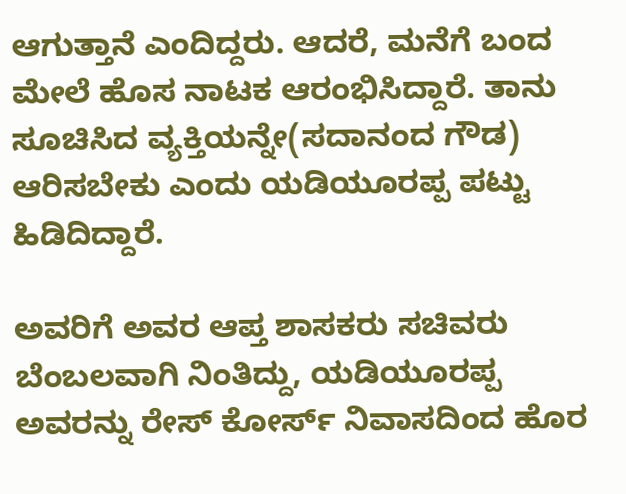ಆಗುತ್ತಾನೆ ಎಂದಿದ್ದರು. ಆದರೆ, ಮನೆಗೆ ಬಂದ ಮೇಲೆ ಹೊಸ ನಾಟಕ ಆರಂಭಿಸಿದ್ದಾರೆ. ತಾನು ಸೂಚಿಸಿದ ವ್ಯಕ್ತಿಯನ್ನೇ(ಸದಾನಂದ ಗೌಡ) ಆರಿಸಬೇಕು ಎಂದು ಯಡಿಯೂರಪ್ಪ ಪಟ್ಟು ಹಿಡಿದಿದ್ದಾರೆ.

ಅವರಿಗೆ ಅವರ ಆಪ್ತ ಶಾಸಕರು ಸಚಿವರು ಬೆಂಬಲವಾಗಿ ನಿಂತಿದ್ದು, ಯಡಿಯೂರಪ್ಪ ಅವರನ್ನು ರೇಸ್ ಕೋರ್ಸ್ ನಿವಾಸದಿಂದ ಹೊರ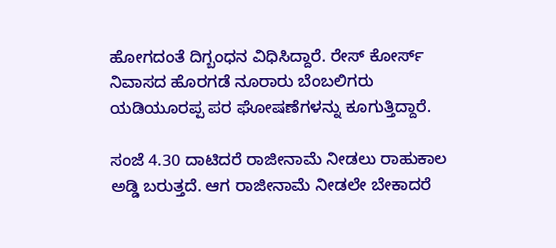ಹೋಗದಂತೆ ದಿಗ್ಬಂಧನ ವಿಧಿಸಿದ್ದಾರೆ. ರೇಸ್ ಕೋರ್ಸ್ ನಿವಾಸದ ಹೊರಗಡೆ ನೂರಾರು ಬೆಂಬಲಿಗರು ಯಡಿಯೂರಪ್ಪ ಪರ ಘೋಷಣೆಗಳನ್ನು ಕೂಗುತ್ತಿದ್ದಾರೆ.

ಸಂಜೆ 4.30 ದಾಟಿದರೆ ರಾಜೀನಾಮೆ ನೀಡಲು ರಾಹುಕಾಲ ಅಡ್ಡಿ ಬರುತ್ತದೆ. ಆಗ ರಾಜೀನಾಮೆ ನೀಡಲೇ ಬೇಕಾದರೆ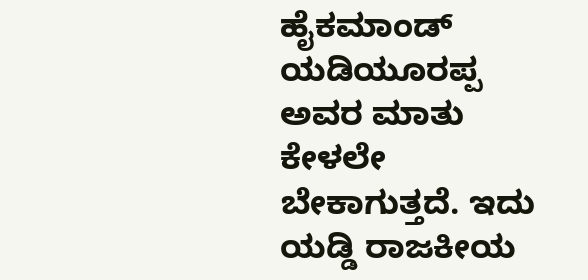ಹೈಕಮಾಂಡ್ ಯಡಿಯೂರಪ್ಪ ಅವರ ಮಾತು ಕೇಳಲೇ ಬೇಕಾಗುತ್ತದೆ. ಇದು ಯಡ್ಡಿ ರಾಜಕೀಯ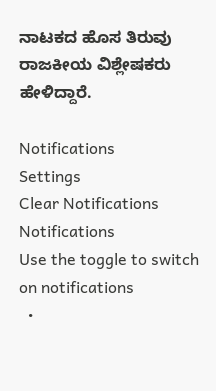ನಾಟಕದ ಹೊಸ ತಿರುವು ರಾಜಕೀಯ ವಿಶ್ಲೇಷಕರು ಹೇಳಿದ್ದಾರೆ.

Notifications
Settings
Clear Notifications
Notifications
Use the toggle to switch on notifications
  •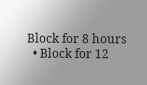Block for 8 hours
  • Block for 12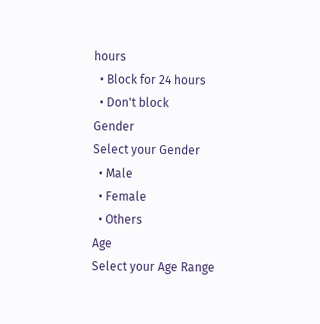hours
  • Block for 24 hours
  • Don't block
Gender
Select your Gender
  • Male
  • Female
  • Others
Age
Select your Age Range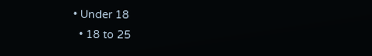• Under 18
  • 18 to 25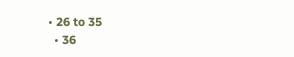• 26 to 35
  • 36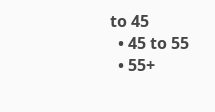to 45
  • 45 to 55
  • 55+